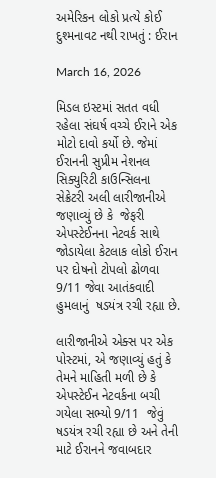અમેરિકન લોકો પ્રત્યે કોઈ દુશ્મનાવટ નથી રાખતું : ઈરાન

March 16, 2026

મિડલ ઇસ્ટમાં સતત વધી રહેલા સંઘર્ષ વચ્ચે ઈરાને એક મોટો દાવો કર્યો છે. જેમાં ઈરાનની સુપ્રીમ નેશનલ સિક્યુરિટી કાઉન્સિલના સેક્રેટરી અલી લારીજાનીએ જણાવ્યું છે કે  જેફરી એપસ્ટેઈનના નેટવર્ક સાથે જોડાયેલા કેટલાક લોકો ઈરાન પર દોષનો ટોપલો ઢોળવા 9/11 જેવા આતંકવાદી હુમલાનું  ષડયંત્ર રચી રહ્યા છે.

લારીજાનીએ એક્સ પર એક પોસ્ટમાં, એ જણાવ્યું હતું કે તેમને માહિતી મળી છે કે એપસ્ટેઈન નેટવર્કના બચી ગયેલા સભ્યો 9/11  જેવું ષડયંત્ર રચી રહ્યા છે અને તેની માટે ઈરાનને જવાબદાર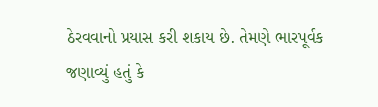ઠેરવવાનો પ્રયાસ કરી શકાય છે. તેમણે ભારપૂર્વક જણાવ્યું હતું કે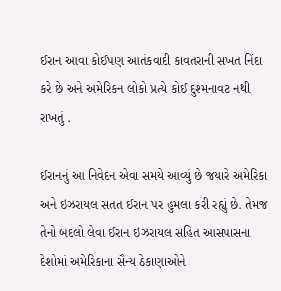ઈરાન આવા કોઈપણ આતંકવાદી કાવતરાની સખત નિંદા કરે છે અને અમેરિકન લોકો પ્રત્યે કોઈ દુશ્મનાવટ નથી રાખતું .

ઈરાનનું આ નિવેદન એવા સમયે આવ્યું છે જયારે અમેરિકા અને ઇઝરાયલ સતત ઈરાન પર હુમલા કરી રહ્યું છે. તેમજ તેનો બદલો લેવા ઈરાન ઇઝરાયલ સહિત આસપાસના દેશોમાં અમેરિકાના સૈન્ય ઠેકાણાઓને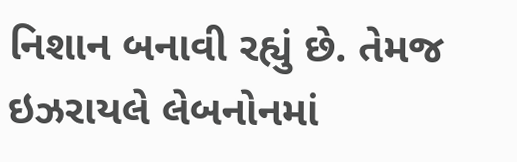નિશાન બનાવી રહ્યું છે. તેમજ  ઇઝરાયલે લેબનોનમાં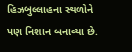હિઝબુલ્લાહના સ્થળોને પણ નિશાન બનાવ્યા છે.